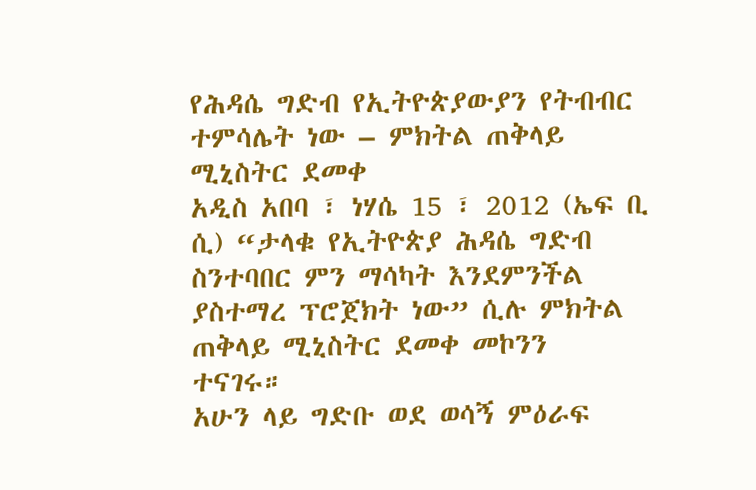የሕዳሴ ግድብ የኢትዮጵያውያን የትብብር ተምሳሌት ነው – ምክትል ጠቅላይ ሚኒስትር ደመቀ
አዲስ አበባ ፣ ነሃሴ 15 ፣ 2012 (ኤፍ ቢ ሲ) “ታላቁ የኢትዮጵያ ሕዳሴ ግድብ ስንተባበር ምን ማሳካት እንደምንችል ያስተማረ ፕሮጀክት ነው” ሲሉ ምክትል ጠቅላይ ሚኒስትር ደመቀ መኮንን ተናገሩ።
አሁን ላይ ግድቡ ወደ ወሳኝ ምዕራፍ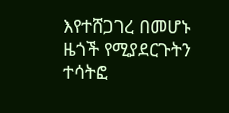እየተሸጋገረ በመሆኑ ዜጎች የሚያደርጉትን ተሳትፎ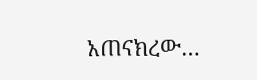አጠናክረው…